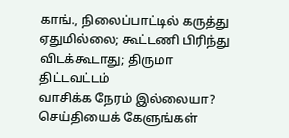காங்., நிலைப்பாட்டில் கருத்து ஏதுமில்லை; கூட்டணி பிரிந்து விடக்கூடாது; திருமா திட்டவட்டம்
வாசிக்க நேரம் இல்லையா?
செய்தியைக் கேளுங்கள்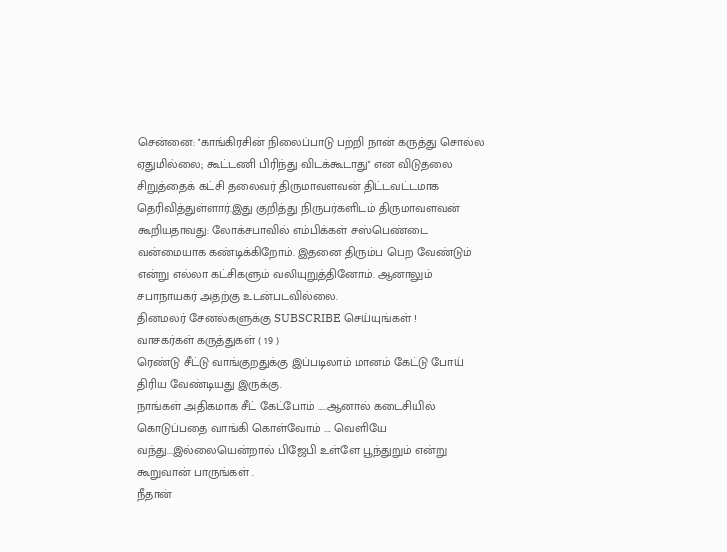சென்னை: ''காங்கிரசின் நிலைப்பாடு பற்றி நான் கருத்து சொல்ல ஏதுமில்லை; கூட்டணி பிரிந்து விடக்கூடாது'' என விடுதலை சிறுத்தைக் கட்சி தலைவர் திருமாவளவன் திட்டவட்டமாக தெரிவித்துள்ளார்.இது குறித்து நிருபர்களிடம் திருமாவளவன் கூறியதாவது: லோக்சபாவில் எம்பிக்கள் சஸ்பெண்டை வன்மையாக கண்டிக்கிறோம். இதனை திரும்ப பெற வேண்டும் என்று எல்லா கட்சிகளும் வலியுறுத்தினோம். ஆனாலும் சபாநாயகர் அதற்கு உடன்படவில்லை.
தினமலர் சேனல்களுக்கு SUBSCRIBE செய்யுங்கள் !
வாசகர்கள் கருத்துகள் ( 19 )
ரெண்டு சீட்டு வாங்குறதுக்கு இப்படிலாம் மானம் கேட்டு போய் திரிய வேண்டியது இருக்கு.
நாங்கள் அதிகமாக சீட் கேட்போம் .....ஆனால் கடைசியில் கொடுப்பதை வாங்கி கொள்வோம் .... வெளியே வந்து...இல்லையென்றால் பிஜேபி உள்ளே பூந்துறும் என்று கூறுவான் பாருங்கள் .
நீதான்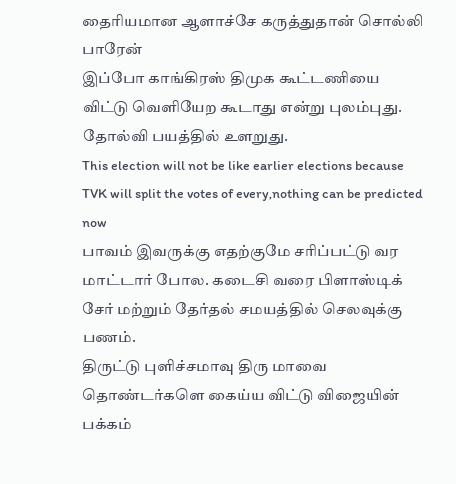தைரியமான ஆளாச்சே கருத்துதான் சொல்லி பாரேன்
இப்போ காங்கிரஸ் திமுக கூட்டணியை விட்டு வெளியேற கூடாது என்று புலம்புது. தோல்வி பயத்தில் உளறுது.
This election will not be like earlier elections because TVK will split the votes of every,nothing can be predicted now
பாவம் இவருக்கு எதற்குமே சரிப்பட்டு வர மாட்டார் போல. கடைசி வரை பிளாஸ்டிக் சேர் மற்றும் தேர்தல் சமயத்தில் செலவுக்கு பணம்.
திருட்டு புளிச்சமாவு திரு மாவை தொண்டர்களெ கைய்ய விட்டு விஜையின் பக்கம்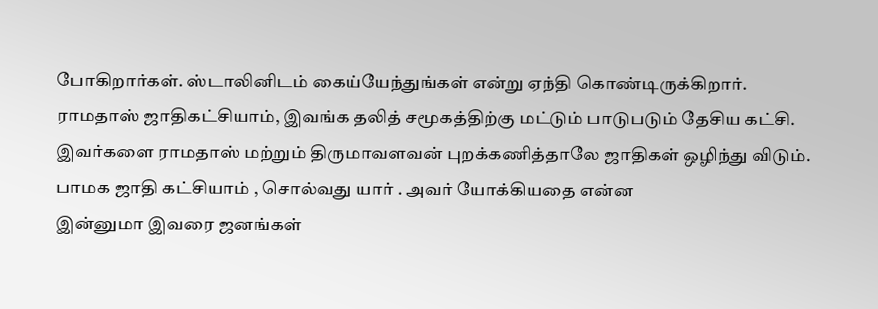போகிறார்கள். ஸ்டாலினிடம் கைய்யேந்துங்கள் என்று ஏந்தி கொண்டிருக்கிறார்.
ராமதாஸ் ஜாதிகட்சியாம், இவங்க தலித் சமூகத்திற்கு மட்டும் பாடுபடும் தேசிய கட்சி. இவர்களை ராமதாஸ் மற்றும் திருமாவளவன் புறக்கணித்தாலே ஜாதிகள் ஒழிந்து விடும்.
பாமக ஜாதி கட்சியாம் , சொல்வது யார் . அவர் யோக்கியதை என்ன
இன்னுமா இவரை ஜனங்கள்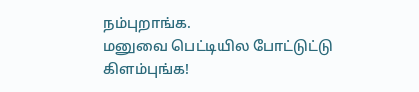நம்புறாங்க.
மனுவை பெட்டியில போட்டுட்டு கிளம்புங்க!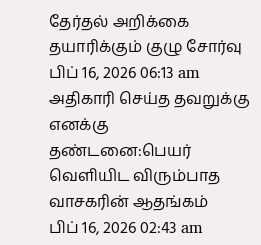தேர்தல் அறிக்கை தயாரிக்கும் குழு சோர்வு
பிப் 16, 2026 06:13 am
அதிகாரி செய்த தவறுக்கு எனக்கு தண்டனை:பெயர் வெளியிட விரும்பாத வாசகரின் ஆதங்கம்
பிப் 16, 2026 02:43 am